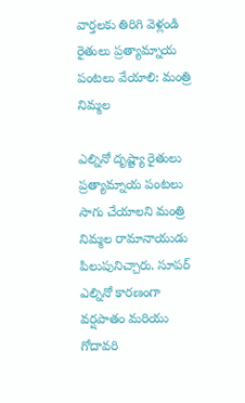వార్తలకు తిరిగి వెళ్లండి
రైతులు ప్రత్యామ్నాయ పంటలు వేయాలి: మంత్రి నిమ్మల

ఎల్నినో దృష్ట్యా రైతులు ప్రత్యామ్నాయ పంటలు సాగు చేయాలని మంత్రి నిమ్మల రామానాయుడు పిలుపునిచ్చారు. సూపర్ ఎల్నినో కారణంగా వర్షపాతం మరియు గోదావరి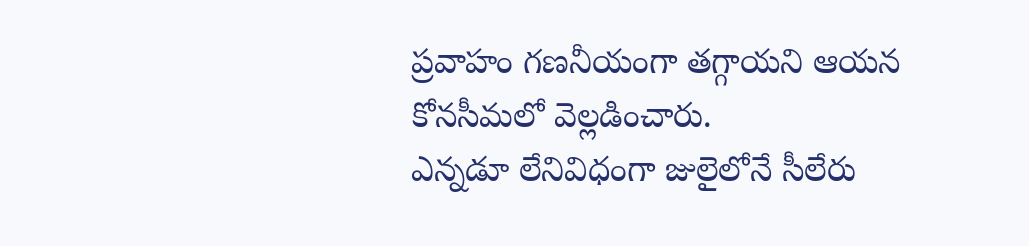ప్రవాహం గణనీయంగా తగ్గాయని ఆయన కోనసీమలో వెల్లడించారు.
ఎన్నడూ లేనివిధంగా జులైలోనే సీలేరు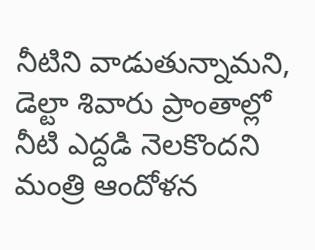నీటిని వాడుతున్నామని, డెల్టా శివారు ప్రాంతాల్లో నీటి ఎద్దడి నెలకొందని మంత్రి ఆందోళన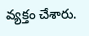వ్యక్తం చేశారు.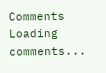Comments
Loading comments...